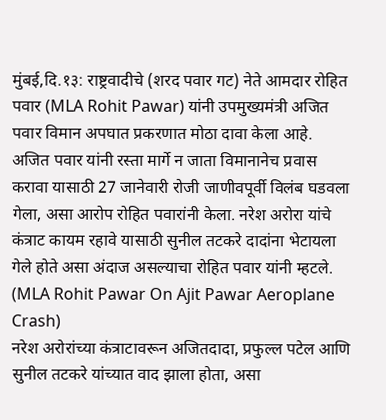मुंबई,दि.१३: राष्ट्रवादीचे (शरद पवार गट) नेते आमदार रोहित पवार (MLA Rohit Pawar) यांनी उपमुख्यमंत्री अजित पवार विमान अपघात प्रकरणात मोठा दावा केला आहे. अजित पवार यांनी रस्ता मार्गे न जाता विमानानेच प्रवास करावा यासाठी 27 जानेवारी रोजी जाणीवपूर्वी विलंब घडवला गेला, असा आरोप रोहित पवारांनी केला. नरेश अरोरा यांचे कंत्राट कायम रहावे यासाठी सुनील तटकरे दादांना भेटायला गेले होते असा अंदाज असल्याचा रोहित पवार यांनी म्हटले. (MLA Rohit Pawar On Ajit Pawar Aeroplane Crash)
नरेश अरोरांच्या कंत्राटावरून अजितदादा, प्रफुल्ल पटेल आणि सुनील तटकरे यांच्यात वाद झाला होता, असा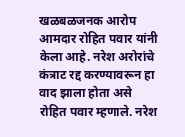खळबळजनक आरोप आमदार रोहित पवार यांनी केला आहे. नरेश अरोरांचे कंत्राट रद्द करण्यावरून हा वाद झाला होता असे रोहित पवार म्हणाले. नरेश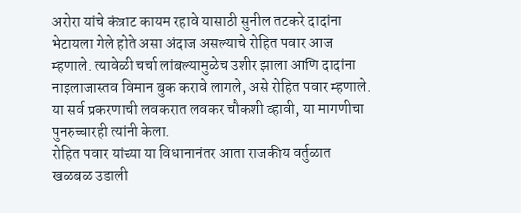अरोरा यांचे कंत्राट कायम रहावे यासाठी सुनील तटकरे दादांना भेटायला गेले होते असा अंदाज असल्याचे रोहित पवार आज म्हणाले. त्यावेळी चर्चा लांबल्यामुळेच उशीर झाला आणि दादांना नाइलाजास्तव विमान बुक करावे लागले, असे रोहित पवार म्हणाले. या सर्व प्रकरणाची लवकरात लवकर चौकशी व्हावी, या मागणीचा पुनरुच्चारही त्यांनी केला.
रोहित पवार यांच्या या विधानानंतर आता राजकीय वर्तुळात खळबळ उडाली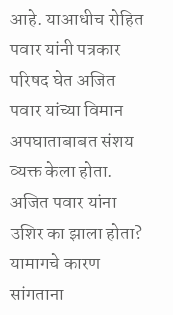आहे. याआधीच रोहित पवार यांनी पत्रकार परिषद घेत अजित पवार यांच्या विमान अपघाताबाबत संशय व्यक्त केला होता. अजित पवार यांना उशिर का झाला होता? यामागचे कारण सांगताना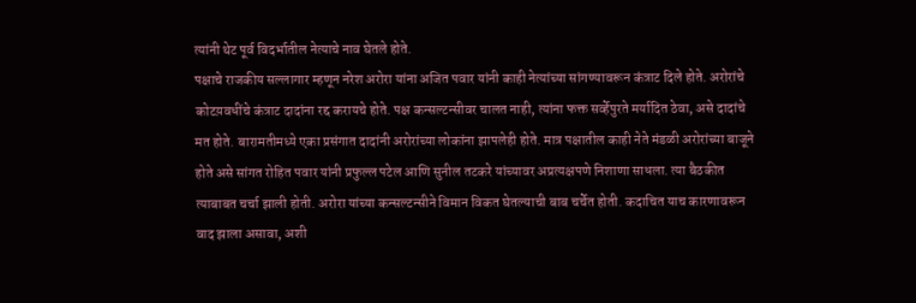त्यांनी थेट पूर्व विदर्भातील नेत्याचे नाव घेतले होते.
पक्षाचे राजकीय सल्लागार म्हणून नरेश अरोरा यांना अजित पवार यांनी काही नेत्यांच्या सांगण्यावरून कंत्राट दिले होते. अरोरांचे कोटय़वधींचे कंत्राट दादांना रद्द करायचे होते. पक्ष कन्सल्टन्सीवर चालत नाही, त्यांना फक्त सर्व्हेपुरते मर्यादित ठेवा, असे दादांचे मत होते. बारामतीमध्ये एका प्रसंगात दादांनी अरोरांच्या लोकांना झापलेही होते. मात्र पक्षातील काही नेते मंडळी अरोरांच्या बाजूने होते असे सांगत रोहित पवार यांनी प्रफुल्ल पटेल आणि सुनील तटकरे यांच्यावर अप्रत्यक्षपणे निशाणा साधला. त्या बैठकीत त्याबाबत चर्चा झाली होती. अरोरा यांच्या कन्सल्टन्सीने विमान विकत घेतल्याची बाब चर्चेत होती. कदाचित याच कारणावरून वाद झाला असावा, अशी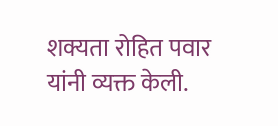शक्यता रोहित पवार यांनी व्यक्त केली.